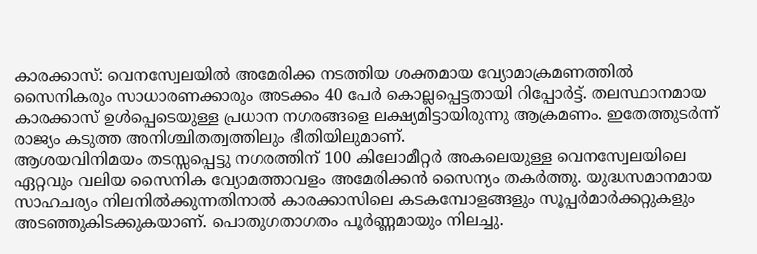കാരക്കാസ്: വെനസ്വേലയിൽ അമേരിക്ക നടത്തിയ ശക്തമായ വ്യോമാക്രമണത്തിൽ സൈനികരും സാധാരണക്കാരും അടക്കം 40 പേർ കൊല്ലപ്പെട്ടതായി റിപ്പോർട്ട്. തലസ്ഥാനമായ കാരക്കാസ് ഉൾപ്പെടെയുള്ള പ്രധാന നഗരങ്ങളെ ലക്ഷ്യമിട്ടായിരുന്നു ആക്രമണം. ഇതേത്തുടർന്ന് രാജ്യം കടുത്ത അനിശ്ചിതത്വത്തിലും ഭീതിയിലുമാണ്.
ആശയവിനിമയം തടസ്സപ്പെട്ടു നഗരത്തിന് 100 കിലോമീറ്റർ അകലെയുള്ള വെനസ്വേലയിലെ ഏറ്റവും വലിയ സൈനിക വ്യോമത്താവളം അമേരിക്കൻ സൈന്യം തകർത്തു. യുദ്ധസമാനമായ സാഹചര്യം നിലനിൽക്കുന്നതിനാൽ കാരക്കാസിലെ കടകമ്പോളങ്ങളും സൂപ്പർമാർക്കറ്റുകളും അടഞ്ഞുകിടക്കുകയാണ്. പൊതുഗതാഗതം പൂർണ്ണമായും നിലച്ചു.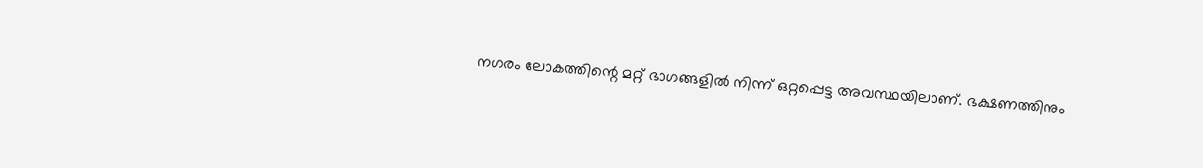നഗരം ലോകത്തിന്റെ മറ്റ് ഭാഗങ്ങളിൽ നിന്ന് ഒറ്റപ്പെട്ട അവസ്ഥയിലാണ്. ഭക്ഷണത്തിനും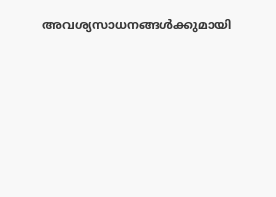അവശ്യസാധനങ്ങൾക്കുമായി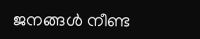ജനങ്ങൾ നീണ്ട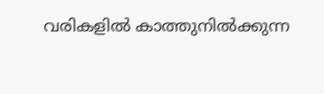വരികളിൽ കാത്തുനിൽക്കുന്ന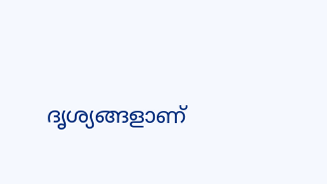ദൃശ്യങ്ങളാണ്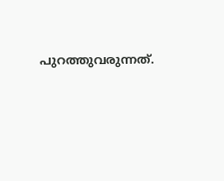പുറത്തുവരുന്നത്.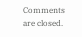Comments are closed.